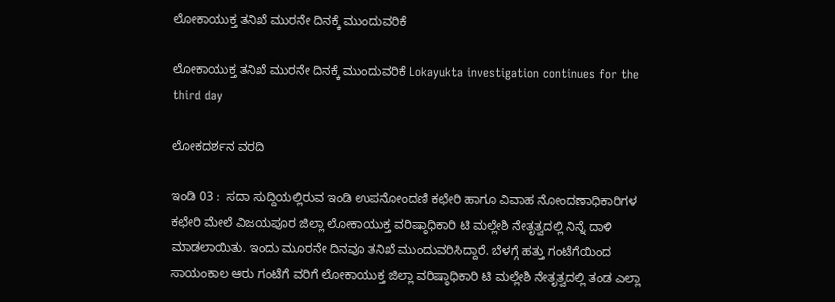ಲೋಕಾಯುಕ್ತ ತನಿಖೆ ಮುರನೇ ದಿನಕ್ಕೆ ಮುಂದುವರಿಕೆ

ಲೋಕಾಯುಕ್ತ ತನಿಖೆ ಮುರನೇ ದಿನಕ್ಕೆ ಮುಂದುವರಿಕೆ Lokayukta investigation continues for the third day

ಲೋಕದರ್ಶನ ವರದಿ

ಇಂಡಿ 03 :  ಸದಾ ಸುದ್ದಿಯಲ್ಲಿರುವ ಇಂಡಿ ಉಪನೋಂದಣಿ ಕಛೇರಿ ಹಾಗೂ ವಿವಾಹ ನೋಂದಣಾಧಿಕಾರಿಗಳ  ಕಛೇರಿ ಮೇಲೆ ವಿಜಯಪೂರ ಜಿಲ್ಲಾ ಲೋಕಾಯುಕ್ತ ವರಿಷ್ಠಾಧಿಕಾರಿ ಟಿ ಮಲ್ಲೇಶಿ ನೇತೃತ್ವದಲ್ಲಿ ನಿನ್ನೆ ದಾಳಿ ಮಾಡಲಾಯಿತು. ಇಂದು ಮೂರನೇ ದಿನವೂ ತನಿಖೆ ಮುಂದುವರಿಸಿದ್ದಾರೆ. ಬೆಳಗ್ಗೆ ಹತ್ತು ಗಂಟೆಗೆಯಿಂದ ಸಾಯಂಕಾಲ ಆರು ಗಂಟೆಗೆ ವರಿಗೆ ಲೋಕಾಯುಕ್ತ ಜಿಲ್ಲಾ ವರಿಷ್ಠಾಧಿಕಾರಿ ಟಿ ಮಲ್ಲೇಶಿ ನೇತೃತ್ವದಲ್ಲಿ ತಂಡ ಎಲ್ಲಾ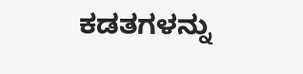ಕಡತಗಳನ್ನು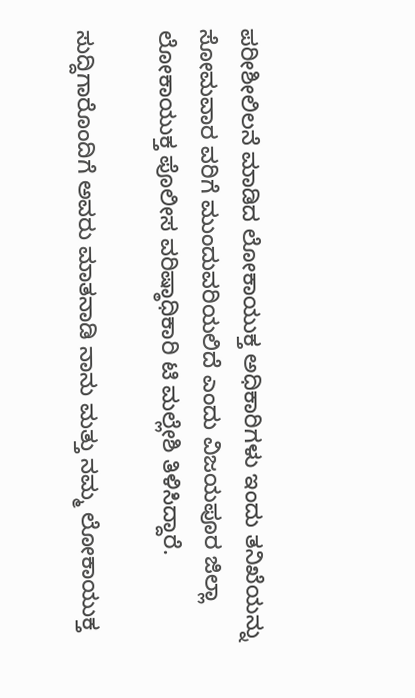ಪರೀಶೀಲಿಲನೆ ಮಾಡಿದ ಲೋಕಾಯುಕ್ತ ಅಧಿಕಾರಿಗಳು ಇಂದು ತನಿಖೆಯನ್ನು ಸೋಮವಾರ ವರಿಗೆ ಮುಂದುವರಿಯಲಿದೆ ಎಂದು ವಿಜಯಪೂರ ಜಿಲ್ಲಾ ಲೋಕಾಯುಕ್ತ ಪೊಲೀಸ ವರಿಷ್ಠಾಧಿಕಾರಿ ಟಿ ಮಲ್ಲೇಶಿ ತಿಳಿಸಿದ್ದಾರೆ.

ಸುದ್ದಿಗಾರೊಂದಿಗೆ ಅವರು ಮಾತನಾಡಿ ನಾನು ಮತ್ತು ನಮ್ಮ ಲೋಕಾಯುಕ್ತ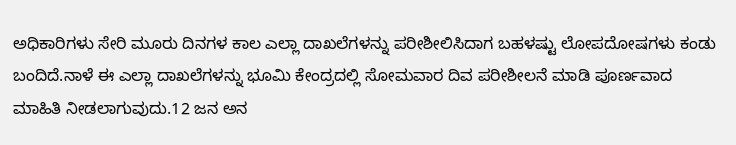ಅಧಿಕಾರಿಗಳು ಸೇರಿ ಮೂರು ದಿನಗಳ ಕಾಲ ಎಲ್ಲಾ ದಾಖಲೆಗಳನ್ನು ಪರೀಶೀಲಿಸಿದಾಗ ಬಹಳಷ್ಟು ಲೋಪದೋಷಗಳು ಕಂಡು ಬಂದಿದೆ.ನಾಳೆ ಈ ಎಲ್ಲಾ ದಾಖಲೆಗಳನ್ನು ಭೂಮಿ ಕೇಂದ್ರದಲ್ಲಿ ಸೋಮವಾರ ದಿವ ಪರೀಶೀಲನೆ ಮಾಡಿ ಪೂರ್ಣವಾದ ಮಾಹಿತಿ ನೀಡಲಾಗುವುದು.12 ಜನ ಅನ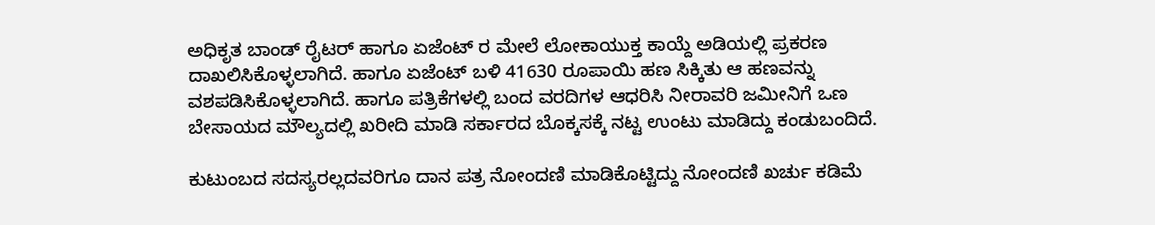ಅಧಿಕೃತ ಬಾಂಡ್ ರೈಟರ್ ಹಾಗೂ ಏಜೆಂಟ್ ರ ಮೇಲೆ ಲೋಕಾಯುಕ್ತ ಕಾಯ್ದೆ ಅಡಿಯಲ್ಲಿ ಪ್ರಕರಣ ದಾಖಲಿಸಿಕೊಳ್ಳಲಾಗಿದೆ. ಹಾಗೂ ಏಜೆಂಟ್ ಬಳಿ 41630 ರೂಪಾಯಿ ಹಣ ಸಿಕ್ಕಿತು ಆ ಹಣವನ್ನು ವಶಪಡಿಸಿಕೊಳ್ಳಲಾಗಿದೆ. ಹಾಗೂ ಪತ್ರಿಕೆಗಳಲ್ಲಿ ಬಂದ ವರದಿಗಳ ಆಧರಿಸಿ ನೀರಾವರಿ ಜಮೀನಿಗೆ ಒಣ ಬೇಸಾಯದ ಮೌಲ್ಯದಲ್ಲಿ ಖರೀದಿ ಮಾಡಿ ಸರ್ಕಾರದ ಬೊಕ್ಕಸಕ್ಕೆ ನಟ್ಟ ಉಂಟು ಮಾಡಿದ್ದು ಕಂಡುಬಂದಿದೆ.

ಕುಟುಂಬದ ಸದಸ್ಯರಲ್ಲದವರಿಗೂ ದಾನ ಪತ್ರ ನೋಂದಣಿ ಮಾಡಿಕೊಟ್ಟಿದ್ದು ನೋಂದಣಿ ಖರ್ಚು ಕಡಿಮೆ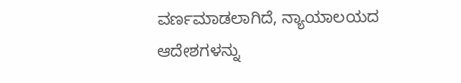ವರ್ಣಮಾಡಲಾಗಿದೆ, ನ್ಯಾಯಾಲಯದ ಆದೇಶಗಳನ್ನು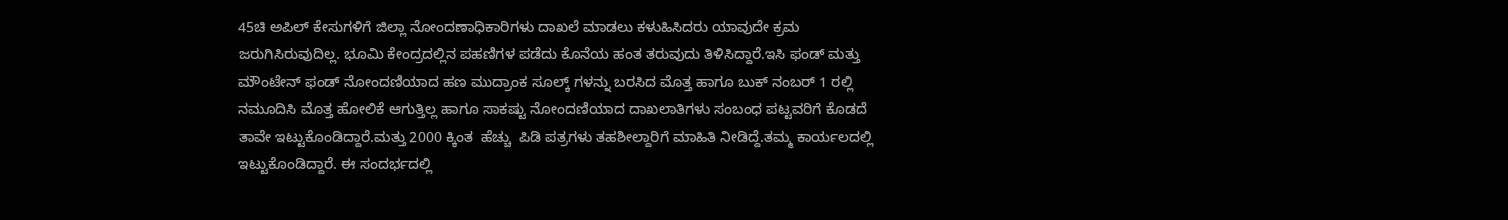45ಚಿ ಅಪಿಲ್ ಕೇಸುಗಳಿಗೆ ಜಿಲ್ಲಾ ನೋಂದಣಾಧಿಕಾರಿಗಳು ದಾಖಲೆ ಮಾಡಲು ಕಳುಹಿಸಿದರು ಯಾವುದೇ ಕ್ರಮ ಜರುಗಿಸಿರುವುದಿಲ್ಲ. ಭೂಮಿ ಕೇಂದ್ರದಲ್ಲಿನ ಪಹಣಿಗಳ ಪಡೆದು ಕೊನೆಯ ಹಂತ ತರುವುದು ತಿಳಿಸಿದ್ದಾರೆ.ಇಸಿ ಫಂಡ್ ಮತ್ತು ಮೌಂಟೇನ್ ಫಂಡ್ ನೋಂದಣಿಯಾದ ಹಣ ಮುದ್ರಾಂಕ ಸೂಲ್ಕ್‌ ಗಳನ್ನು ಬರಸಿದ ಮೊತ್ತ ಹಾಗೂ ಬುಕ್ ನಂಬರ್ 1 ರಲ್ಲಿ  ನಮೂದಿಸಿ ಮೊತ್ತ ಹೋಲಿಕೆ ಆಗುತ್ತಿಲ್ಲ ಹಾಗೂ ಸಾಕಷ್ಟು ನೋಂದಣಿಯಾದ ದಾಖಲಾತಿಗಳು ಸಂಬಂಧ ಪಟ್ಟವರಿಗೆ ಕೊಡದೆ ತಾವೇ ಇಟ್ಟುಕೊಂಡಿದ್ದಾರೆ.ಮತ್ತು 2000 ಕ್ಕಿಂತ  ಹೆಚ್ಚು  ಪಿಡಿ ಪತ್ರಗಳು ತಹಶೀಲ್ದಾರಿಗೆ ಮಾಹಿತಿ ನೀಡಿದ್ದೆ.ತಮ್ಮ ಕಾರ್ಯಲದಲ್ಲಿ ಇಟ್ಟುಕೊಂಡಿದ್ದಾರೆ. ಈ ಸಂದರ್ಭದಲ್ಲಿ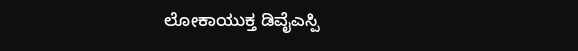ಲೋಕಾಯುಕ್ತ ಡಿವೈಎಸ್ಪಿ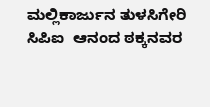ಮಲ್ಲಿಕಾರ್ಜುನ ತುಳಸಿಗೇರಿ ಸಿಪಿಐ  ಆನಂದ ಠಕ್ಕನವರ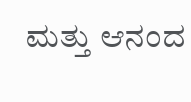ಮತ್ತು ಆನಂದ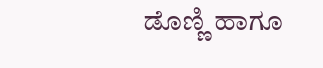ಡೊಣ್ಣಿ ಹಾಗೂ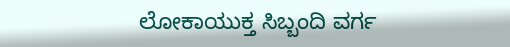ಲೋಕಾಯುಕ್ತ ಸಿಬ್ಬಂದಿ ವರ್ಗ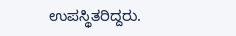ಉಪಸ್ಥಿತರಿದ್ದರು.